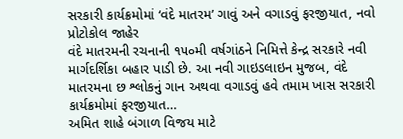સરકારી કાર્યક્રમોમાં ‘વંદે માતરમ’ ગાવું અને વગાડવું ફરજીયાત, નવો પ્રોટોકોલ જાહેર
વંદે માતરમની રચનાની ૧૫૦મી વર્ષગાંઠને નિમિત્તે કેન્દ્ર સરકારે નવી માર્ગદર્શિકા બહાર પાડી છે. આ નવી ગાઇડલાઇન મુજબ, વંદે માતરમના છ શ્લોકનું ગાન અથવા વગાડવું હવે તમામ ખાસ સરકારી કાર્યક્રમોમાં ફરજીયાત…
અમિત શાહે બંગાળ વિજય માટે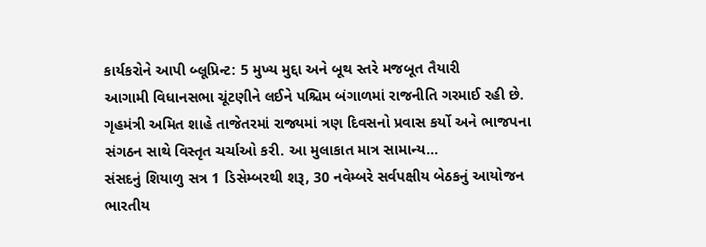કાર્યકરોને આપી બ્લૂપ્રિન્ટ: 5 મુખ્ય મુદ્દા અને બૂથ સ્તરે મજબૂત તૈયારી
આગામી વિધાનસભા ચૂંટણીને લઈને પશ્ચિમ બંગાળમાં રાજનીતિ ગરમાઈ રહી છે. ગૃહમંત્રી અમિત શાહે તાજેતરમાં રાજ્યમાં ત્રણ દિવસનો પ્રવાસ કર્યો અને ભાજપના સંગઠન સાથે વિસ્તૃત ચર્ચાઓ કરી. આ મુલાકાત માત્ર સામાન્ય…
સંસદનું શિયાળુ સત્ર 1 ડિસેમ્બરથી શરૂ, 30 નવેમ્બરે સર્વપક્ષીય બેઠકનું આયોજન
ભારતીય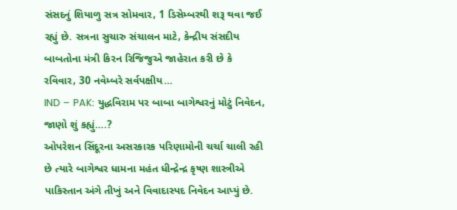સંસદનું શિયાળુ સત્ર સોમવાર, 1 ડિસેમ્બરથી શરૂ થવા જઈ રહ્યું છે. સત્રના સુચારુ સંચાલન માટે, કેન્દ્રીય સંસદીય બાબતોના મંત્રી કિરન રિજિજુએ જાહેરાત કરી છે કે રવિવાર, 30 નવેમ્બરે સર્વપક્ષીય…
IND – PAK: યુદ્ધવિરામ પર બાબા બાગેશ્વરનું મોટું નિવેદન, જાણો શું કહ્યું….?
ઓપરેશન સિંદૂરના અસરકારક પરિણામોની ચર્ચા ચાલી રહી છે ત્યારે બાગેશ્વર ધામના મહંત ધીન્દ્રેન્દ્ર કૃષ્ણ શાસ્ત્રીએ પાકિસ્તાન અંગે તીખું અને વિવાદાસ્પદ નિવેદન આપ્યું છે.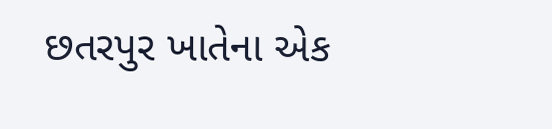છતરપુર ખાતેના એક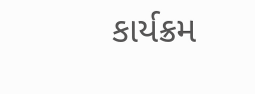કાર્યક્રમ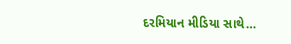દરમિયાન મીડિયા સાથે…